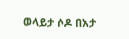ወላይታ ሶዶ በአታ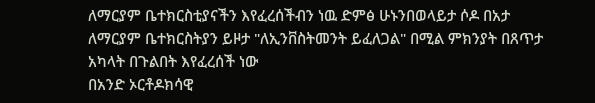ለማርያም ቤተክርስቲያናችን እየፈረሰችብን ነዉ ድምፅ ሁኑንበወላይታ ሶዶ በአታ ለማርያም ቤተክርስትያን ይዞታ "ለኢንቨስትመንት ይፈለጋል" በሚል ምክንያት በጸጥታ አካላት በጉልበት እየፈረሰች ነው
በአንድ ኦርቶዶክሳዊ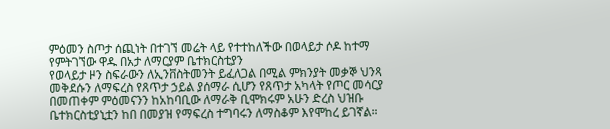ምዕመን ስጦታ ሰጪነት በተገኘ መሬት ላይ የተተከለችው በወላይታ ሶዶ ከተማ የምትገኘው ዋዱ በአታ ለማርያም ቤተክርስቲያን
የወላይታ ዞን ስፍራውን ለኢንቨስትመንት ይፈለጋል በሚል ምክንያት መቃኞ ህንጻ መቅደሱን ለማፍረስ የጸጥታ ኃይል ያሰማራ ሲሆን የጸጥታ አካላት የጦር መሳርያ በመጠቀም ምዕመናንን ከአከባቢው ለማራቅ ቢሞክሩም አሁን ድረስ ህዝቡ ቤተክርስቲያኒቷን ከበ በመያዝ የማፍረስ ተግባሩን ለማስቆም እየሞከረ ይገኛል።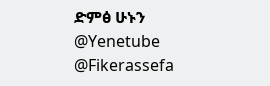ድምፅ ሁኑን
@Yenetube @Fikerassefa